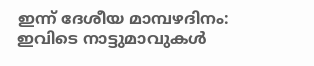ഇന്ന് ദേശീയ മാമ്പഴദിനം: ഇവിടെ നാട്ടുമാവുകൾ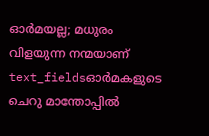ഓർമയല്ല; മധുരം വിളയുന്ന നന്മയാണ്
text_fieldsഓർമകളുടെ ചെറു മാന്തോപ്പിൽ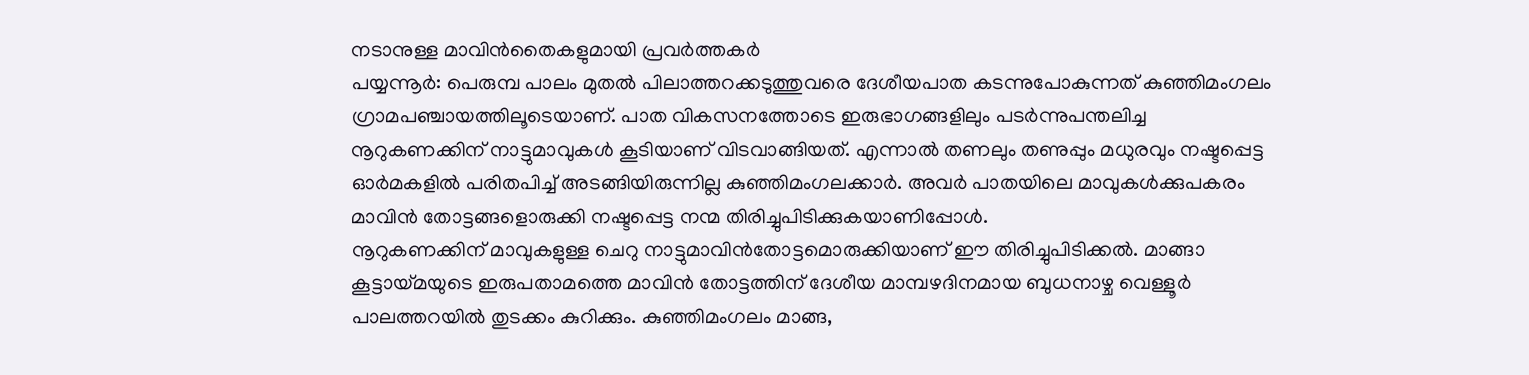നടാനുള്ള മാവിൻതൈകളുമായി പ്രവർത്തകർ
പയ്യന്നൂർ: പെരുമ്പ പാലം മുതൽ പിലാത്തറക്കടുത്തുവരെ ദേശീയപാത കടന്നുപോകുന്നത് കുഞ്ഞിമംഗലം ഗ്രാമപഞ്ചായത്തിലൂടെയാണ്. പാത വികസനത്തോടെ ഇരുഭാഗങ്ങളിലും പടർന്നുപന്തലിച്ച നൂറുകണക്കിന് നാട്ടുമാവുകൾ കൂടിയാണ് വിടവാങ്ങിയത്. എന്നാൽ തണലും തണുപ്പും മധുരവും നഷ്ടപ്പെട്ട ഓർമകളിൽ പരിതപിച്ച് അടങ്ങിയിരുന്നില്ല കുഞ്ഞിമംഗലക്കാർ. അവർ പാതയിലെ മാവുകൾക്കുപകരം മാവിൻ തോട്ടങ്ങളൊരുക്കി നഷ്ടപ്പെട്ട നന്മ തിരിച്ചുപിടിക്കുകയാണിപ്പോൾ.
നൂറുകണക്കിന് മാവുകളുള്ള ചെറു നാട്ടുമാവിൻതോട്ടമൊരുക്കിയാണ് ഈ തിരിച്ചുപിടിക്കൽ. മാങ്ങാ കൂട്ടായ്മയുടെ ഇരുപതാമത്തെ മാവിൻ തോട്ടത്തിന് ദേശീയ മാമ്പഴദിനമായ ബുധനാഴ്ച വെള്ളൂർ പാലത്തറയിൽ തുടക്കം കുറിക്കും. കുഞ്ഞിമംഗലം മാങ്ങ,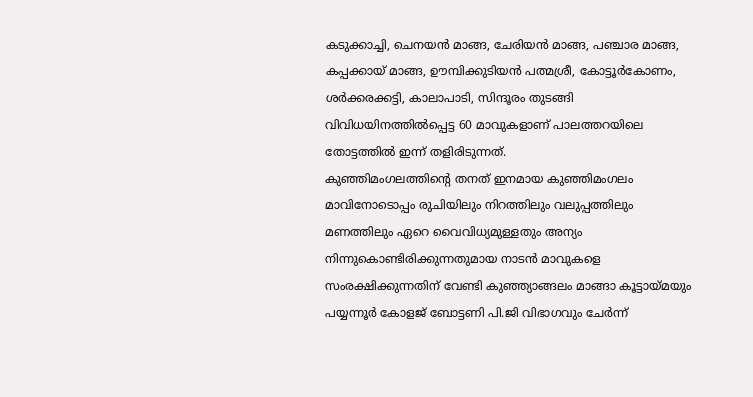കടുക്കാച്ചി, ചെനയൻ മാങ്ങ, ചേരിയൻ മാങ്ങ, പഞ്ചാര മാങ്ങ, കപ്പക്കായ് മാങ്ങ, ഊമ്പിക്കുടിയൻ പത്മശ്രീ, കോട്ടൂർകോണം, ശർക്കരക്കട്ടി, കാലാപാടി, സിന്ദൂരം തുടങ്ങി വിവിധയിനത്തിൽപ്പെട്ട 60 മാവുകളാണ് പാലത്തറയിലെ തോട്ടത്തിൽ ഇന്ന് തളിരിടുന്നത്.
കുഞ്ഞിമംഗലത്തിന്റെ തനത് ഇനമായ കുഞ്ഞിമംഗലം മാവിനോടൊപ്പം രുചിയിലും നിറത്തിലും വലുപ്പത്തിലും മണത്തിലും ഏറെ വൈവിധ്യമുള്ളതും അന്യം നിന്നുകൊണ്ടിരിക്കുന്നതുമായ നാടൻ മാവുകളെ സംരക്ഷിക്കുന്നതിന് വേണ്ടി കുഞ്ഞ്യാങ്ങലം മാങ്ങാ കൂട്ടായ്മയും പയ്യന്നൂർ കോളജ് ബോട്ടണി പി.ജി വിഭാഗവും ചേർന്ന്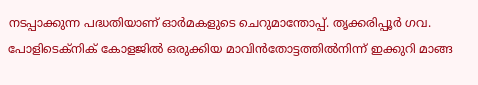നടപ്പാക്കുന്ന പദ്ധതിയാണ് ഓർമകളുടെ ചെറുമാന്തോപ്പ്. തൃക്കരിപ്പൂർ ഗവ. പോളിടെക്നിക് കോളജിൽ ഒരുക്കിയ മാവിൻതോട്ടത്തിൽനിന്ന് ഇക്കുറി മാങ്ങ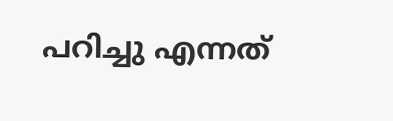പറിച്ചു എന്നത്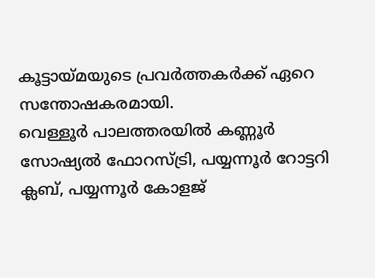കൂട്ടായ്മയുടെ പ്രവർത്തകർക്ക് ഏറെ സന്തോഷകരമായി.
വെള്ളൂർ പാലത്തരയിൽ കണ്ണൂർ സോഷ്യൽ ഫോറസ്ട്രി, പയ്യന്നൂർ റോട്ടറി ക്ലബ്, പയ്യന്നൂർ കോളജ്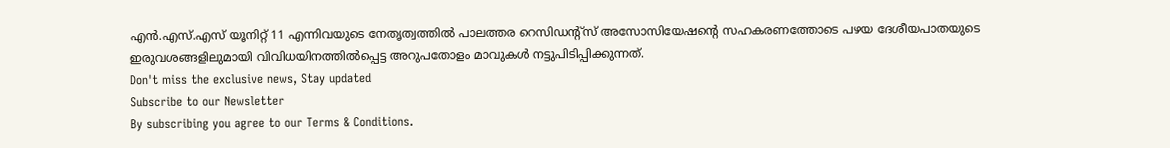എൻ.എസ്.എസ് യൂനിറ്റ് 11 എന്നിവയുടെ നേതൃത്വത്തിൽ പാലത്തര റെസിഡന്റ്സ് അസോസിയേഷന്റെ സഹകരണത്തോടെ പഴയ ദേശീയപാതയുടെ ഇരുവശങ്ങളിലുമായി വിവിധയിനത്തിൽപ്പെട്ട അറുപതോളം മാവുകൾ നട്ടുപിടിപ്പിക്കുന്നത്.
Don't miss the exclusive news, Stay updated
Subscribe to our Newsletter
By subscribing you agree to our Terms & Conditions.